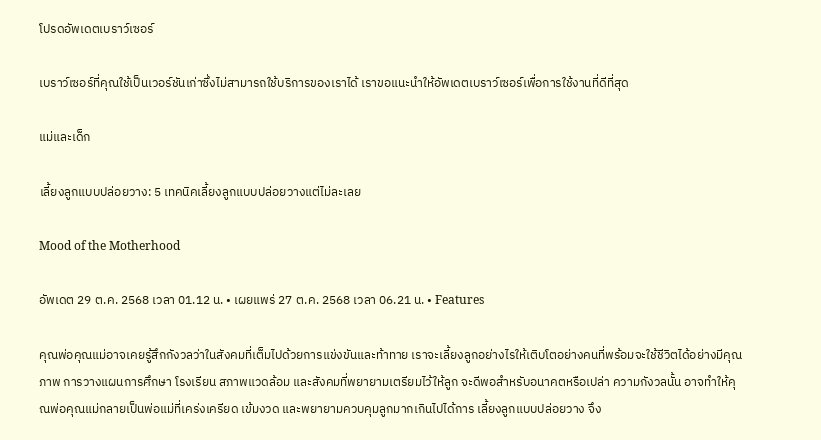โปรดอัพเดตเบราว์เซอร์

เบราว์เซอร์ที่คุณใช้เป็นเวอร์ชันเก่าซึ่งไม่สามารถใช้บริการของเราได้ เราขอแนะนำให้อัพเดตเบราว์เซอร์เพื่อการใช้งานที่ดีที่สุด

แม่และเด็ก

เลี้ยงลูกแบบปล่อยวาง: 5 เทคนิคเลี้ยงลูกแบบปล่อยวางแต่ไม่ละเลย

Mood of the Motherhood

อัพเดต 29 ต.ค. 2568 เวลา 01.12 น. • เผยแพร่ 27 ต.ค. 2568 เวลา 06.21 น. • Features

คุณพ่อคุณแม่อาจเคยรู้สึกกังวลว่าในสังคมที่เต็มไปด้วยการแข่งขันและท้าทาย เราจะเลี้ยงลูกอย่างไรให้เติบโตอย่างคนที่พร้อมจะใช้ชีวิตได้อย่างมีคุณภาพ การวางแผนการศึกษา โรงเรียน สภาพแวดล้อม และสังคมที่พยายามเตรียมไว้ให้ลูก จะดีพอสำหรับอนาคตหรือเปล่า ความกังวลนั้น อาจทำให้คุณพ่อคุณแม่กลายเป็นพ่อแม่ที่เคร่งเครียด เข้มงวด และพยายามควบคุมลูกมากเกินไปได้การ เลี้ยงลูกแบบปล่อยวาง จึง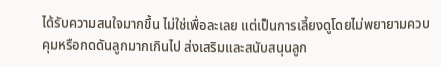ได้รับความสนใจมากขึ้น ไม่ใช่เพื่อละเลย แต่เป็นการเลี้ยงดูโดยไม่พยายามควบคุมหรือกดดันลูกมากเกินไป ส่งเสริมและสนับสนุนลูก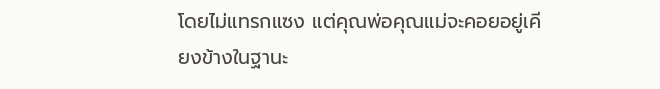โดยไม่แทรกแซง แต่คุณพ่อคุณแม่จะคอยอยู่เคียงข้างในฐานะ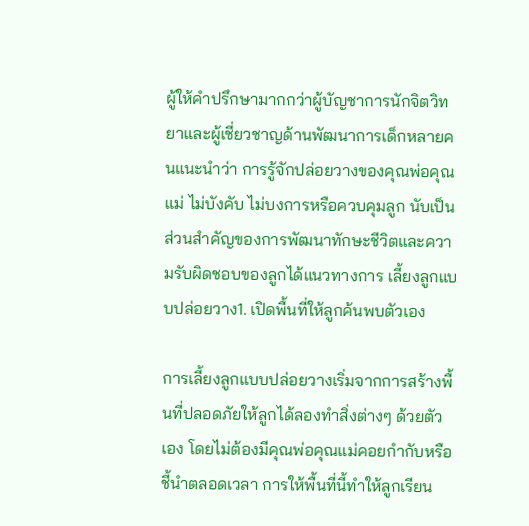ผู้ให้คำปรึกษามากกว่าผู้บัญชาการนักจิตวิทยาและผู้เชี่ยวชาญด้านพัฒนาการเด็กหลายคนแนะนำว่า การรู้จักปล่อยวางของคุณพ่อคุณแม่ ไม่บังคับ ไม่บงการหรือควบคุมลูก นับเป็นส่วนสำคัญของการพัฒนาทักษะชีวิตและความรับผิดชอบของลูกได้แนวทางการ เลี้ยงลูกแบบปล่อยวาง1. เปิดพื้นที่ให้ลูกค้นพบตัวเอง

การเลี้ยงลูกแบบปล่อยวางเริ่มจากการสร้างพื้นที่ปลอดภัยให้ลูกได้ลองทำสิ่งต่างๆ ด้วยตัวเอง โดยไม่ต้องมีคุณพ่อคุณแม่คอยกำกับหรือชี้นำตลอดเวลา การให้พื้นที่นี้ทำให้ลูกเรียน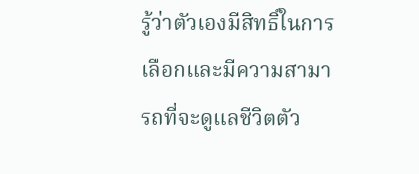รู้ว่าตัวเองมีสิทธิ์ในการเลือกและมีความสามารถที่จะดูแลชีวิตตัว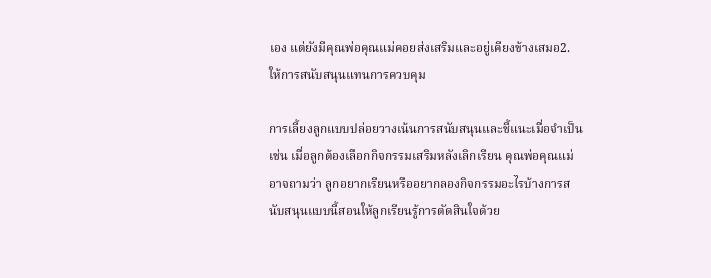เอง แต่ยังมีคุณพ่อคุณแม่คอยส่งเสริมและอยู่เคียงข้างเสมอ2. ให้การสนับสนุนแทนการควบคุม

การเลี้ยงลูกแบบปล่อยวางเน้นการสนับสนุนและชี้แนะเมื่อจำเป็น เช่น เมื่อลูกต้องเลือกกิจกรรมเสริมหลังเลิกเรียน คุณพ่อคุณแม่อาจถามว่า ลูกอยากเรียนหรืออยากลองกิจกรรมอะไรบ้างการสนับสนุนแบบนี้สอนให้ลูกเรียนรู้การตัดสินใจด้วย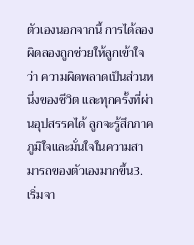ตัวเองนอกจากนี้ การได้ลองผิดลองถูกช่วยให้ลูกเข้าใจว่า ความผิดพลาดเป็นส่วนหนึ่งของชีวิต และทุกครั้งที่ผ่านอุปสรรคได้ ลูกจะรู้สึกภาคภูมิใจและมั่นใจในความสามารถของตัวเองมากขึ้น3. เริ่มจา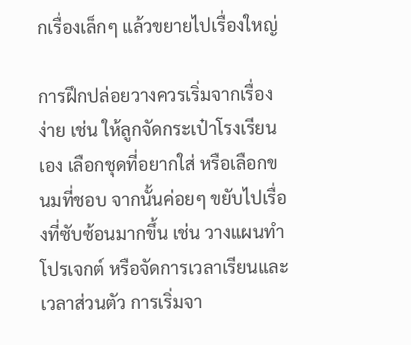กเรื่องเล็กๆ แล้วขยายไปเรื่องใหญ่

การฝึกปล่อยวางควรเริ่มจากเรื่องง่าย เช่น ให้ลูกจัดกระเป๋าโรงเรียนเอง เลือกชุดที่อยากใส่ หรือเลือกขนมที่ชอบ จากนั้นค่อยๆ ขยับไปเรื่องที่ซับซ้อนมากขึ้น เช่น วางแผนทำโปรเจกต์ หรือจัดการเวลาเรียนและเวลาส่วนตัว การเริ่มจา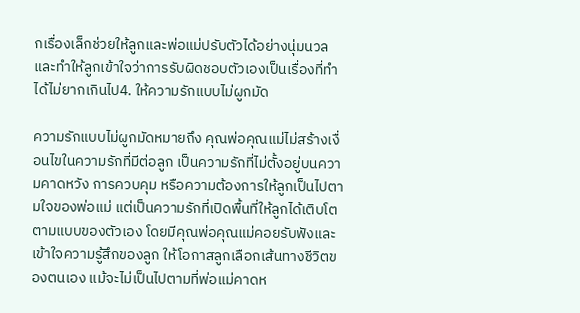กเรื่องเล็กช่วยให้ลูกและพ่อแม่ปรับตัวได้อย่างนุ่มนวล และทำให้ลูกเข้าใจว่าการรับผิดชอบตัวเองเป็นเรื่องที่ทำได้ไม่ยากเกินไป4. ให้ความรักแบบไม่ผูกมัด

ความรักแบบไม่ผูกมัดหมายถึง คุณพ่อคุณแม่ไม่สร้างเงื่อนไขในความรักที่มีต่อลูก เป็นความรักที่ไม่ตั้งอยู่บนความคาดหวัง การควบคุม หรือความต้องการให้ลูกเป็นไปตามใจของพ่อแม่ แต่เป็นความรักที่เปิดพื้นที่ให้ลูกได้เติบโตตามแบบของตัวเอง โดยมีคุณพ่อคุณแม่คอยรับฟังและเข้าใจความรู้สึกของลูก ให้โอกาสลูกเลือกเส้นทางชีวิตของตนเอง แม้จะไม่เป็นไปตามที่พ่อแม่คาดห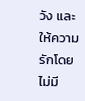วัง และให้ความรักโดยไม่มี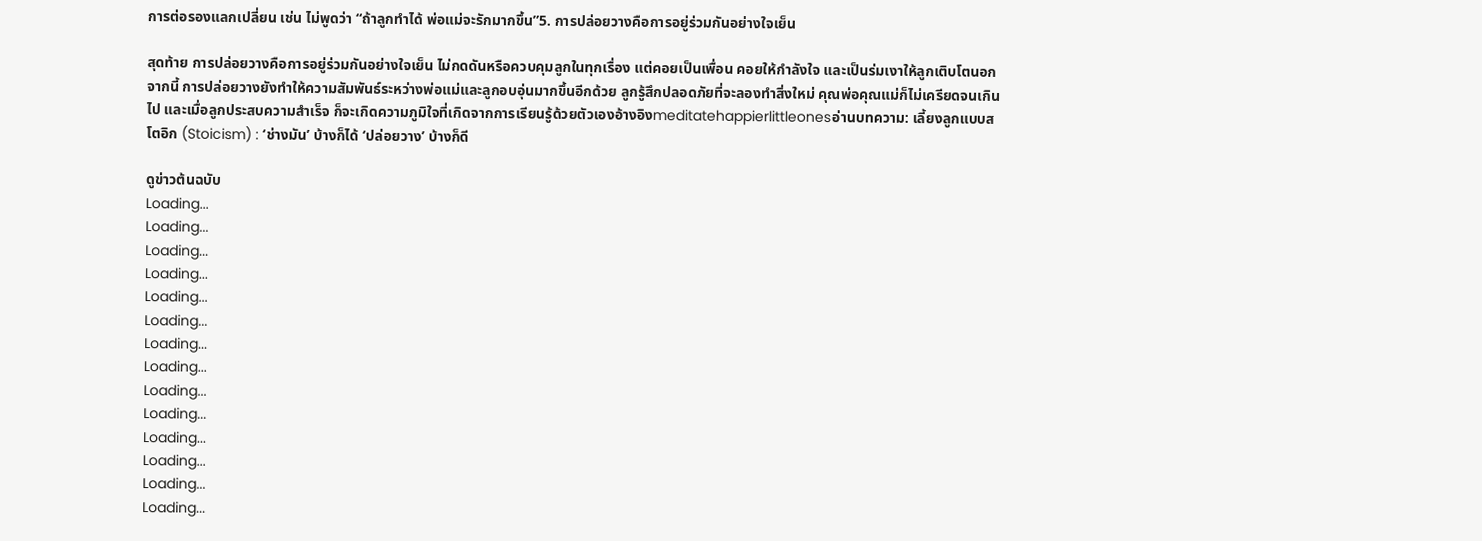การต่อรองแลกเปลี่ยน เช่น ไม่พูดว่า “ถ้าลูกทำได้ พ่อแม่จะรักมากขึ้น”5. การปล่อยวางคือการอยู่ร่วมกันอย่างใจเย็น

สุดท้าย การปล่อยวางคือการอยู่ร่วมกันอย่างใจเย็น ไม่กดดันหรือควบคุมลูกในทุกเรื่อง แต่คอยเป็นเพื่อน คอยให้กำลังใจ และเป็นร่มเงาให้ลูกเติบโตนอกจากนี้ การปล่อยวางยังทำให้ความสัมพันธ์ระหว่างพ่อแม่และลูกอบอุ่นมากขึ้นอีกด้วย ลูกรู้สึกปลอดภัยที่จะลองทำสิ่งใหม่ คุณพ่อคุณแม่ก็ไม่เครียดจนเกินไป และเมื่อลูกประสบความสำเร็จ ก็จะเกิดความภูมิใจที่เกิดจากการเรียนรู้ด้วยตัวเองอ้างอิงmeditatehappierlittleonesอ่านบทความ: เลี้ยงลูกแบบสโตอิก (Stoicism) : ‘ช่างมัน’ บ้างก็ได้ ‘ปล่อยวาง’ บ้างก็ดี

ดูข่าวต้นฉบับ
Loading...
Loading...
Loading...
Loading...
Loading...
Loading...
Loading...
Loading...
Loading...
Loading...
Loading...
Loading...
Loading...
Loading...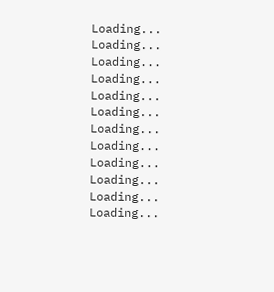Loading...
Loading...
Loading...
Loading...
Loading...
Loading...
Loading...
Loading...
Loading...
Loading...
Loading...
Loading...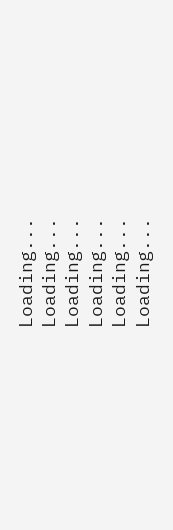Loading...
Loading...
Loading...
Loading...
Loading...
Loading...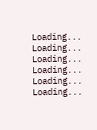Loading...
Loading...
Loading...
Loading...
Loading...
Loading...